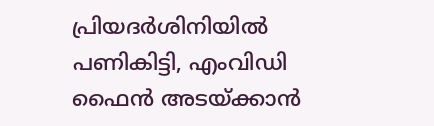പ്രിയദര്‍ശിനിയിൽ പണികിട്ടി, എംവിഡി ഫൈൻ അടയ്ക്കാൻ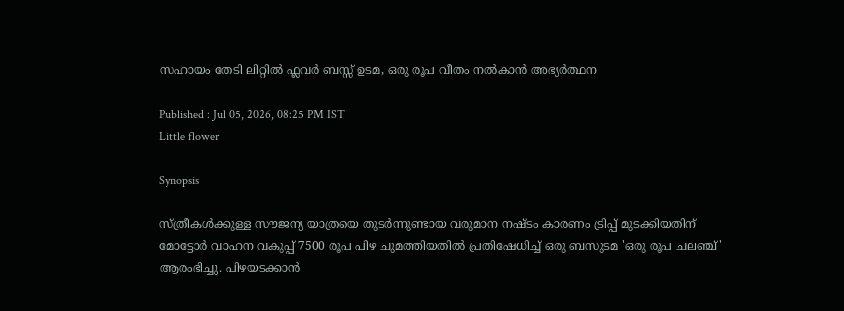സഹായം തേടി ലിറ്റിൽ ഫ്ലവർ ബസ്സ് ഉടമ, ഒരു രൂപ വീതം നൽകാൻ അഭ്യര്‍ത്ഥന

Published : Jul 05, 2026, 08:25 PM IST
Little flower

Synopsis

സ്ത്രീകൾക്കുള്ള സൗജന്യ യാത്രയെ തുടർന്നുണ്ടായ വരുമാന നഷ്ടം കാരണം ട്രിപ്പ് മുടക്കിയതിന് മോട്ടോർ വാഹന വകുപ്പ് 7500 രൂപ പിഴ ചുമത്തിയതിൽ പ്രതിഷേധിച്ച് ഒരു ബസുടമ 'ഒരു രൂപ ചലഞ്ച്' ആരംഭിച്ചു. പിഴയടക്കാൻ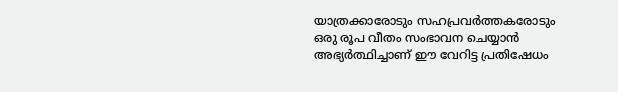യാത്രക്കാരോടും സഹപ്രവർത്തകരോടും ഒരു രൂപ വീതം സംഭാവന ചെയ്യാൻ അഭ്യർത്ഥിച്ചാണ് ഈ വേറിട്ട പ്രതിഷേധം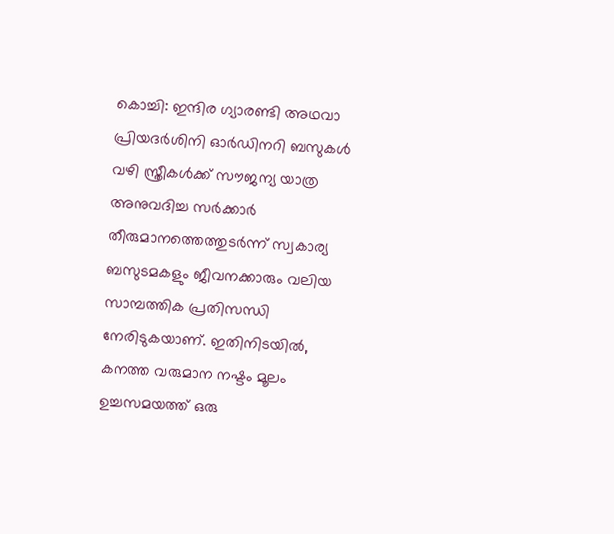കൊച്ചി: ഇന്ദിര ഗ്യാരണ്ടി അഥവാ പ്രിയദർശിനി ഓർഡിനറി ബസുകൾ വഴി സ്ത്രീകൾക്ക് സൗജന്യ യാത്ര അനുവദിച്ച സർക്കാർ തീരുമാനത്തെത്തുടർന്ന് സ്വകാര്യ ബസുടമകളും ജീവനക്കാരും വലിയ സാമ്പത്തിക പ്രതിസന്ധി നേരിടുകയാണ്. ഇതിനിടയിൽ, കനത്ത വരുമാന നഷ്ടം മൂലം ഉച്ചസമയത്ത് ഒരു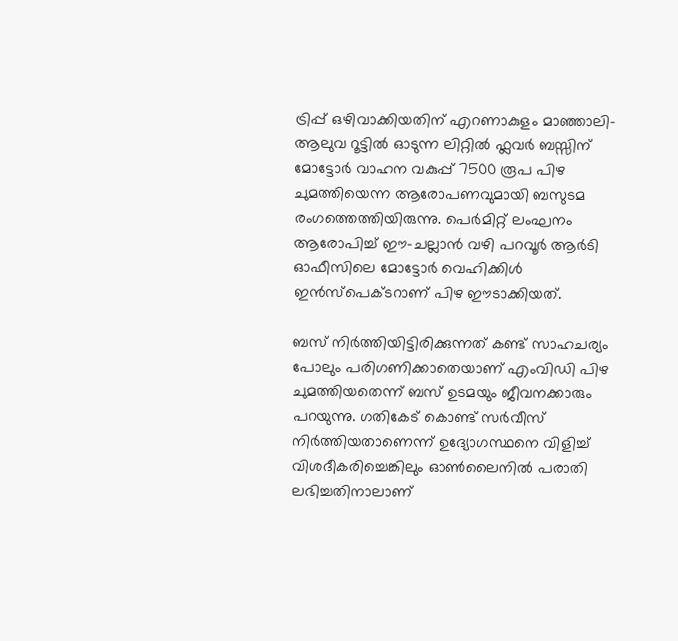ട്രിപ്പ് ഒഴിവാക്കിയതിന് എറണാകുളം മാഞ്ഞാലി-ആലുവ റൂട്ടിൽ ഓടുന്ന ലിറ്റിൽ ഫ്ലവർ ബസ്സിന് മോട്ടോർ വാഹന വകുപ്പ് 7500 രൂപ പിഴ ചുമത്തിയെന്ന ആരോപണവുമായി ബസുടമ രംഗത്തെത്തിയിരുന്നു. പെർമിറ്റ് ലംഘനം ആരോപിച്ച് ഈ-ചല്ലാൻ വഴി പറവൂർ ആർടി ഓഫീസിലെ മോട്ടോർ വെഹിക്കിൾ ഇൻസ്പെക്ടറാണ് പിഴ ഈടാക്കിയത്.

ബസ് നിർത്തിയിട്ടിരിക്കുന്നത് കണ്ട് സാഹചര്യം പോലും പരിഗണിക്കാതെയാണ് എംവിഡി പിഴ ചുമത്തിയതെന്ന് ബസ് ഉടമയും ജീവനക്കാരും പറയുന്നു. ഗതികേട് കൊണ്ട് സർവീസ് നിർത്തിയതാണെന്ന് ഉദ്യോഗസ്ഥനെ വിളിച്ച് വിശദീകരിച്ചെങ്കിലും ഓൺലൈനിൽ പരാതി ലഭിച്ചതിനാലാണ്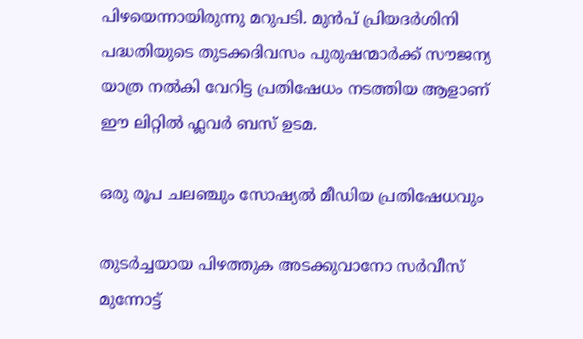പിഴയെന്നായിരുന്നു മറുപടി. മുൻപ് പ്രിയദർശിനി പദ്ധതിയുടെ തുടക്കദിവസം പുരുഷന്മാർക്ക് സൗജന്യ യാത്ര നൽകി വേറിട്ട പ്രതിഷേധം നടത്തിയ ആളാണ് ഈ ലിറ്റിൽ ഫ്ലവർ ബസ് ഉടമ.

ഒരു രൂപ ചലഞ്ചും സോഷ്യൽ മീഡിയ പ്രതിഷേധവും

തുടർച്ചയായ പിഴത്തുക അടക്കുവാനോ സർവീസ് മുന്നോട്ട്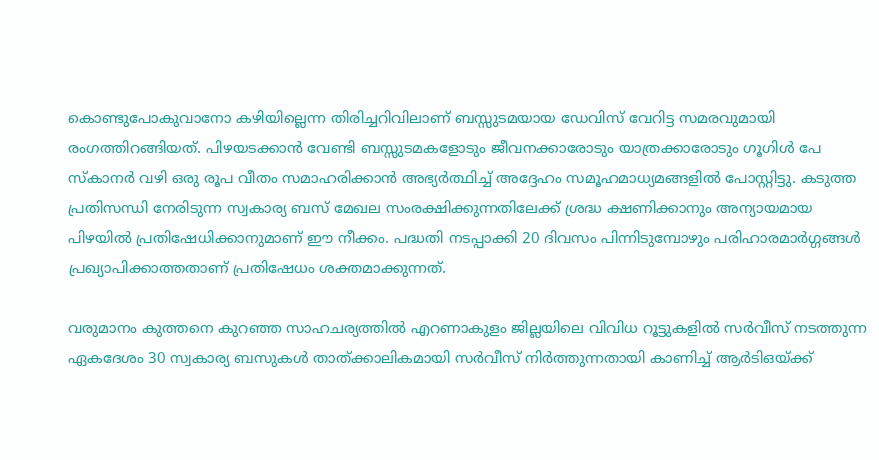കൊണ്ടുപോകുവാനോ കഴിയില്ലെന്ന തിരിച്ചറിവിലാണ് ബസ്സുടമയായ ഡേവിസ് വേറിട്ട സമരവുമായി രംഗത്തിറങ്ങിയത്. പിഴയടക്കാൻ വേണ്ടി ബസ്സുടമകളോടും ജീവനക്കാരോടും യാത്രക്കാരോടും ഗൂഗിൾ പേ സ്കാനർ വഴി ഒരു രൂപ വീതം സമാഹരിക്കാൻ അഭ്യർത്ഥിച്ച് അദ്ദേഹം സമൂഹമാധ്യമങ്ങളിൽ പോസ്റ്റിട്ടു. കടുത്ത പ്രതിസന്ധി നേരിടുന്ന സ്വകാര്യ ബസ് മേഖല സംരക്ഷിക്കുന്നതിലേക്ക് ശ്രദ്ധ ക്ഷണിക്കാനും അന്യായമായ പിഴയിൽ പ്രതിഷേധിക്കാനുമാണ് ഈ നീക്കം. പദ്ധതി നടപ്പാക്കി 20 ദിവസം പിന്നിടുമ്പോഴും പരിഹാരമാർഗ്ഗങ്ങൾ പ്രഖ്യാപിക്കാത്തതാണ് പ്രതിഷേധം ശക്തമാക്കുന്നത്.

വരുമാനം കുത്തനെ കുറഞ്ഞ സാഹചര്യത്തിൽ എറണാകുളം ജില്ലയിലെ വിവിധ റൂട്ടുകളിൽ സർവീസ് നടത്തുന്ന ഏകദേശം 30 സ്വകാര്യ ബസുകൾ താത്ക്കാലികമായി സർവീസ് നിർത്തുന്നതായി കാണിച്ച് ആർടിഒയ്ക്ക്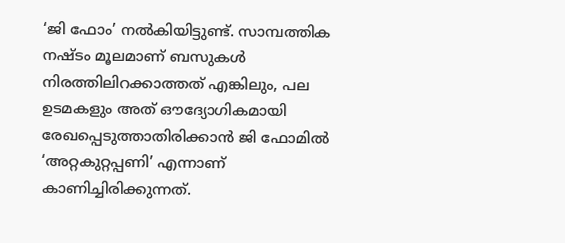‘ജി ഫോം’ നൽകിയിട്ടുണ്ട്. സാമ്പത്തിക നഷ്ടം മൂലമാണ് ബസുകൾ നിരത്തിലിറക്കാത്തത് എങ്കിലും, പല ഉടമകളും അത് ഔദ്യോഗികമായി രേഖപ്പെടുത്താതിരിക്കാൻ ജി ഫോമിൽ ‘അറ്റകുറ്റപ്പണി’ എന്നാണ് കാണിച്ചിരിക്കുന്നത്.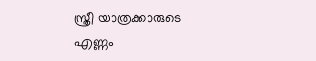സ്ത്രീ യാത്രക്കാരുടെ എണ്ണം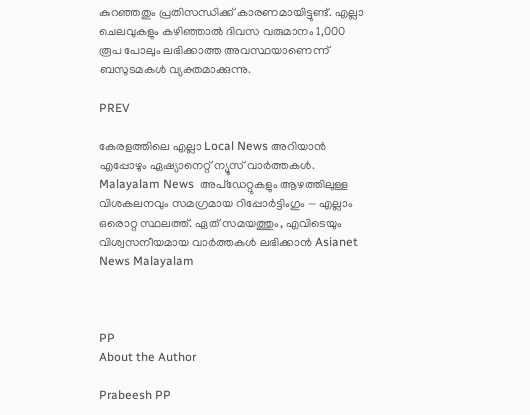കുറഞ്ഞതും പ്രതിസന്ധിക്ക് കാരണമായിട്ടുണ്ട്. എല്ലാ ചെലവുകളും കഴിഞ്ഞാൽ ദിവസ വരുമാനം 1,000 രൂപ പോലും ലഭിക്കാത്ത അവസ്ഥയാണെന്ന് ബസുടമകൾ വ്യക്തമാക്കുന്നു.

PREV

കേരളത്തിലെ എല്ലാ Local News അറിയാൻ എപ്പോഴും ഏഷ്യാനെറ്റ് ന്യൂസ് വാർത്തകൾ. Malayalam News  അപ്‌ഡേറ്റുകളും ആഴത്തിലുള്ള വിശകലനവും സമഗ്രമായ റിപ്പോർട്ടിംഗും — എല്ലാം ഒരൊറ്റ സ്ഥലത്ത്. ഏത് സമയത്തും, എവിടെയും വിശ്വസനീയമായ വാർത്തകൾ ലഭിക്കാൻ Asianet News Malayalam



PP
About the Author

Prabeesh PP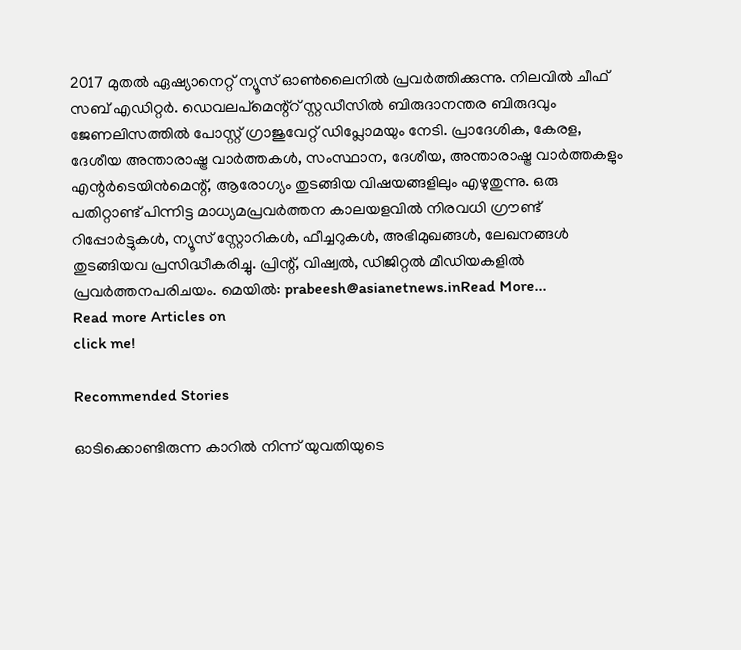2017 മുതല്‍ ഏഷ്യാനെറ്റ് ന്യൂസ് ഓണ്‍ലൈനില്‍ പ്രവര്‍ത്തിക്കുന്നു. നിലവില്‍ ചീഫ് സബ് എഡിറ്റര്‍. ഡെവലപ്മെന്റ്റ് സ്റ്റഡീസിൽ ബിരുദാനന്തര ബിരുദവും ജേണലിസത്തില്‍ പോസ്റ്റ് ഗ്രാജുവേറ്റ് ഡിപ്ലോമയും നേടി. പ്രാദേശിക, കേരള, ദേശീയ അന്താരാഷ്ട്ര വാർത്തകൾ, സംസ്ഥാന, ദേശീയ, അന്താരാഷ്ട്ര വാര്‍ത്തകളും എന്റര്‍ടെയിന്‍മെന്റ്, ആരോഗ്യം തുടങ്ങിയ വിഷയങ്ങളിലും എഴുതുന്നു. ഒരു പതിറ്റാണ്ട് പിന്നിട്ട മാധ്യമപ്രവര്‍ത്തന കാലയളവില്‍ നിരവധി ഗ്രൗണ്ട് റിപ്പോര്‍ട്ടുകള്‍, ന്യൂസ് സ്റ്റോറികള്‍, ഫീച്ചറുകള്‍, അഭിമുഖങ്ങള്‍, ലേഖനങ്ങള്‍ തുടങ്ങിയവ പ്രസിദ്ധീകരിച്ചു. പ്രിന്റ്, വിഷ്വല്‍, ഡിജിറ്റല്‍ മീഡിയകളില്‍ പ്രവര്‍ത്തനപരിചയം. മെയില്‍: prabeesh@asianetnews.inRead More...
Read more Articles on
click me!

Recommended Stories

ഓടിക്കൊണ്ടിരുന്ന കാറിൽ നിന്ന് യുവതിയുടെ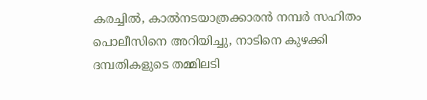കരച്ചിൽ, കാൽനടയാത്രക്കാരൻ നമ്പര്‍ സഹിതം പൊലീസിനെ അറിയിച്ചു, നാടിനെ കുഴക്കി ദമ്പതികളുടെ തമ്മിലടി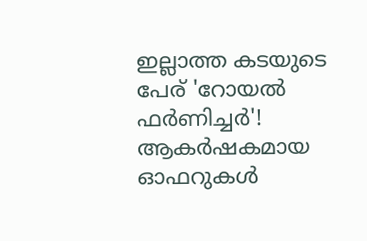ഇല്ലാത്ത കടയുടെ പേര് 'റോയല്‍ ഫര്‍ണിച്ചര്‍'! ആകര്‍ഷകമായ ഓഫറുകള്‍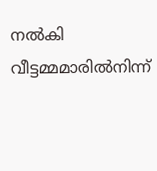നല്‍കി വീട്ടമ്മമാരില്‍നിന്ന്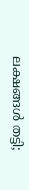ലക്ഷങ്ങള്‍ തട്ടി;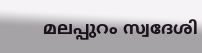മലപ്പുറം സ്വദേശി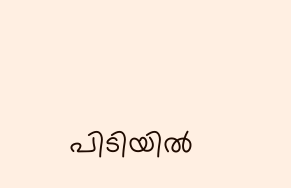പിടിയില്‍